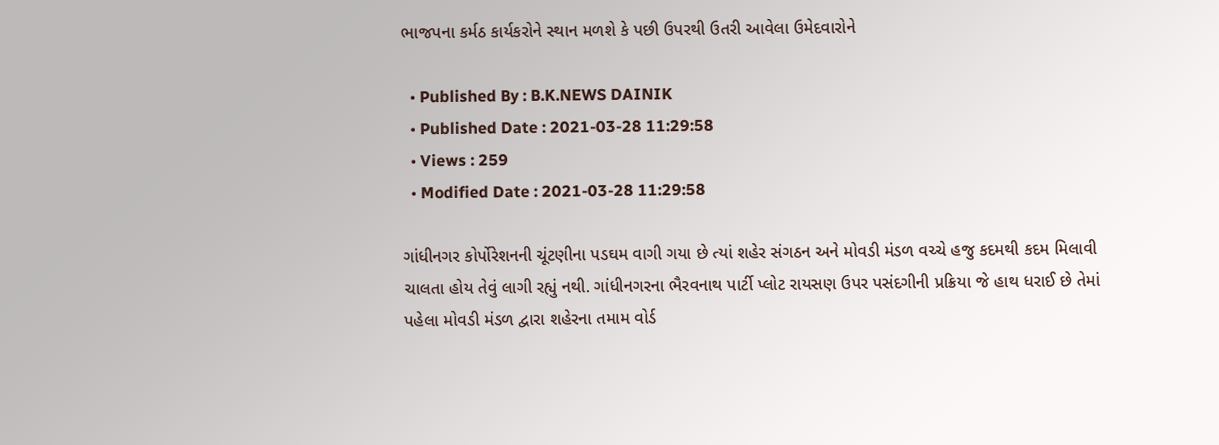ભાજપના કર્મઠ કાર્યકરોને સ્થાન મળશે કે પછી ઉપરથી ઉતરી આવેલા ઉમેદવારોને

  • Published By : B.K.NEWS DAINIK
  • Published Date : 2021-03-28 11:29:58
  • Views : 259
  • Modified Date : 2021-03-28 11:29:58

ગાંધીનગર કોર્પોરેશનની ચૂંટણીના પડઘમ વાગી ગયા છે ત્યાં શહેર સંગઠન અને મોવડી મંડળ વચ્ચે હજુ કદમથી કદમ મિલાવી ચાલતા હોય તેવું લાગી રહ્યું નથી. ગાંધીનગરના ભૈરવનાથ પાર્ટી પ્લોટ રાયસણ ઉપર પસંદગીની પ્રક્રિયા જે હાથ ધરાઈ છે તેમાં પહેલા મોવડી મંડળ દ્વારા શહેરના તમામ વોર્ડ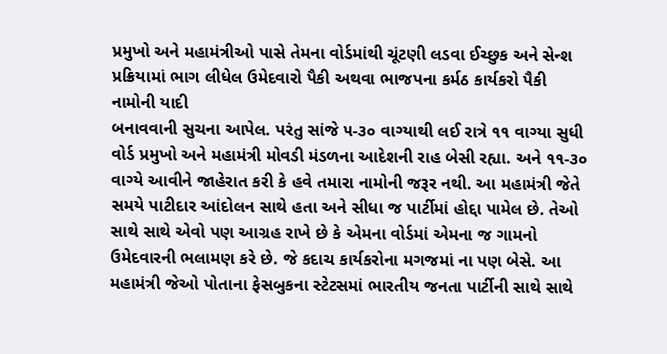પ્રમુખો અને મહામંત્રીઓ પાસે તેમના વોર્ડમાંથી ચૂંટણી લડવા ઈચ્છુક અને સેન્શ પ્રક્રિયામાં ભાગ લીધેલ ઉમેદવારો પૈકી અથવા ભાજપના કર્મઠ કાર્યકરો પૈકી નામોની યાદી
બનાવવાની સુચના આપેલ. પરંતુ સાંજે ૫-૩૦ વાગ્યાથી લઈ રાત્રે ૧૧ વાગ્યા સુધી વોર્ડ પ્રમુખો અને મહામંત્રી મોવડી મંડળના આદેશની રાહ બેસી રહ્યા. અને ૧૧-૩૦ વાગ્યે આવીને જાહેરાત કરી કે હવે તમારા નામોની જરૂર નથી. આ મહામંત્રી જેતે સમયે પાટીદાર આંદોલન સાથે હતા અને સીધા જ પાર્ટીમાં હોદ્દા પામેલ છે. તેઓ સાથે સાથે એવો પણ આગ્રહ રાખે છે કે એમના વોર્ડમાં એમના જ ગામનો ઉમેદવારની ભલામણ કરે છે. જે કદાચ કાર્યકરોના મગજમાં ના પણ બેસે. આ મહામંત્રી જેઓ પોતાના ફેસબુકના સ્ટેટસમાં ભારતીય જનતા પાર્ટીની સાથે સાથે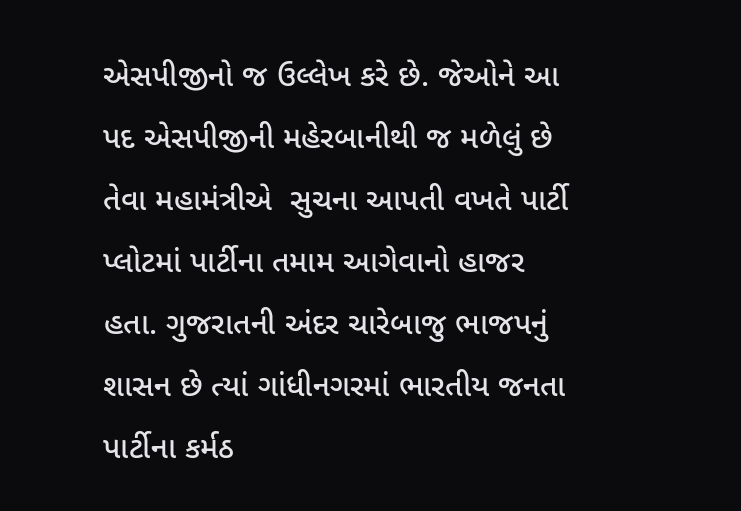એસપીજીનો જ ઉલ્લેખ કરે છે. જેઓને આ પદ એસપીજીની મહેરબાનીથી જ મળેલું છે તેવા મહામંત્રીએ  સુચના આપતી વખતે પાર્ટી પ્લોટમાં પાર્ટીના તમામ આગેવાનો હાજર હતા. ગુજરાતની અંદર ચારેબાજુ ભાજપનું શાસન છે ત્યાં ગાંધીનગરમાં ભારતીય જનતા પાર્ટીના કર્મઠ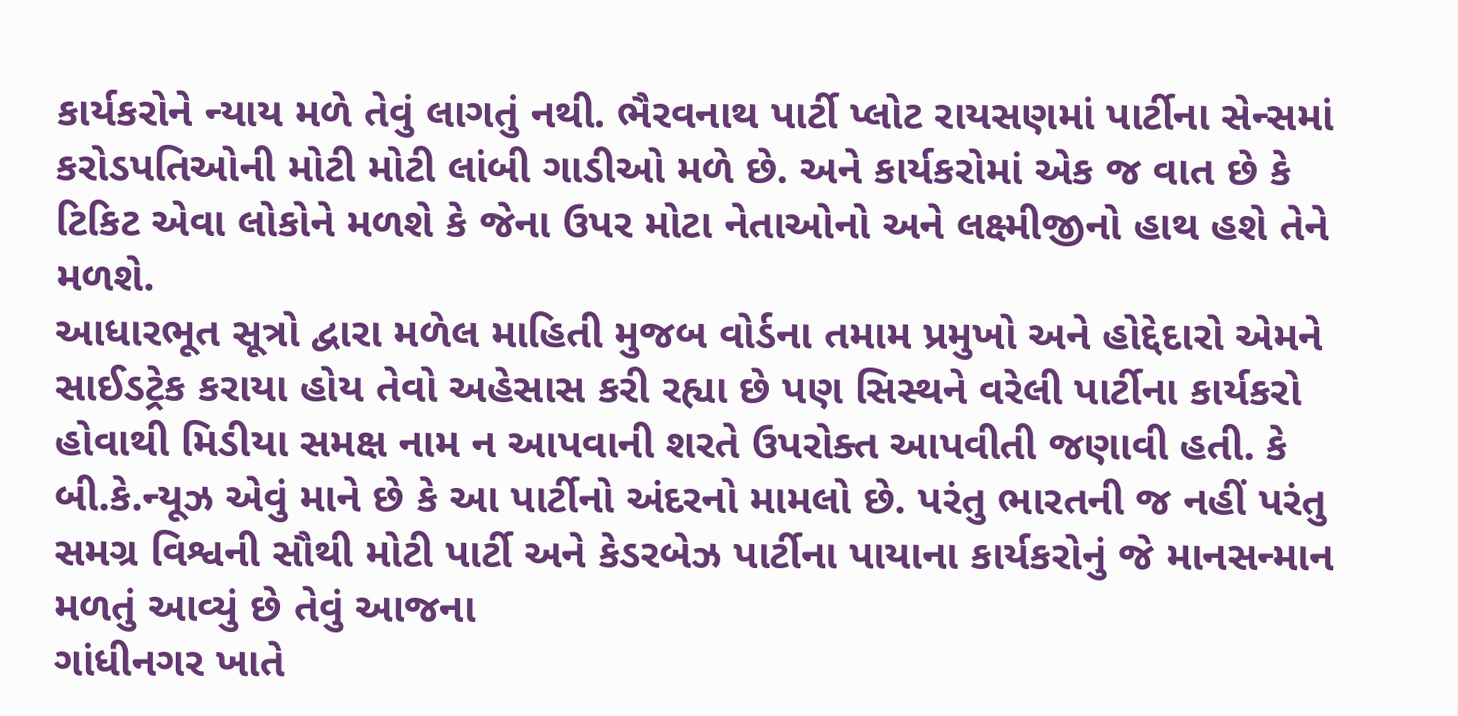કાર્યકરોને ન્યાય મળે તેવું લાગતું નથી. ભૈરવનાથ પાર્ટી પ્લોટ રાયસણમાં પાર્ટીના સેન્સમાં કરોડપતિઓની મોટી મોટી લાંબી ગાડીઓ મળે છે. અને કાર્યકરોમાં એક જ વાત છે કે ટિકિટ એવા લોકોને મળશે કે જેના ઉપર મોટા નેતાઓનો અને લક્ષ્મીજીનો હાથ હશે તેને મળશે.
આધારભૂત સૂત્રો દ્વારા મળેલ માહિતી મુજબ વોર્ડના તમામ પ્રમુખો અને હોદ્દેદારો એમને સાઈડટ્રેક કરાયા હોય તેવો અહેસાસ કરી રહ્યા છે પણ સિસ્થને વરેલી પાર્ટીના કાર્યકરો હોવાથી મિડીયા સમક્ષ નામ ન આપવાની શરતે ઉપરોક્ત આપવીતી જણાવી હતી. કે બી.કે.ન્યૂઝ એવું માને છે કે આ પાર્ટીનો અંદરનો મામલો છે. પરંતુ ભારતની જ નહીં પરંતુ સમગ્ર વિશ્વની સૌથી મોટી પાર્ટી અને કેડરબેઝ પાર્ટીના પાયાના કાર્યકરોનું જે માનસન્માન મળતું આવ્યું છે તેવું આજના
ગાંધીનગર ખાતે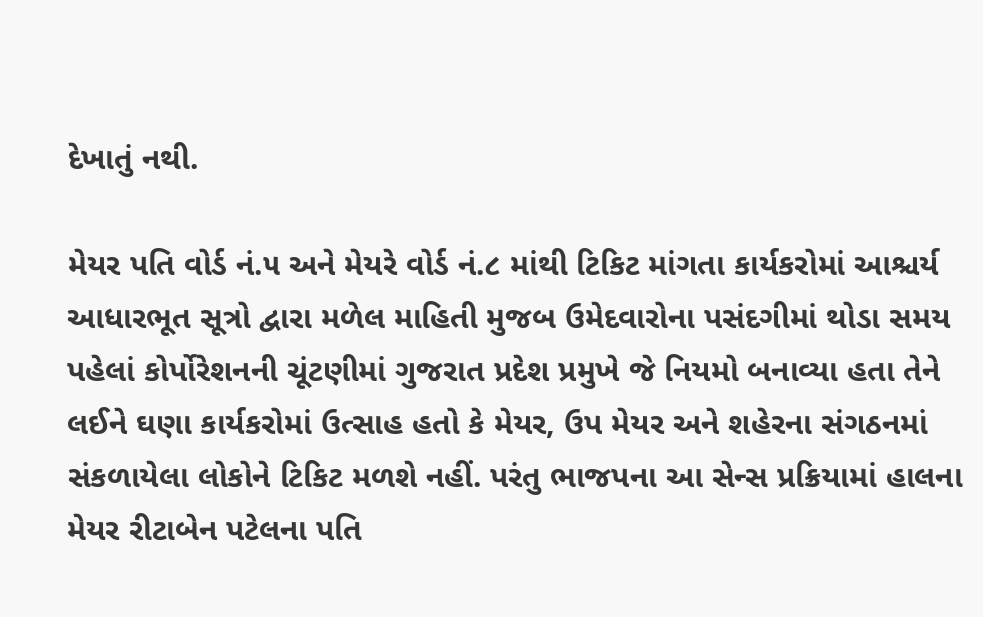દેખાતું નથી.

મેયર પતિ વોર્ડ નં.૫ અને મેયરે વોર્ડ નં.૮ માંથી ટિકિટ માંગતા કાર્યકરોમાં આશ્ચર્ય
આધારભૂત સૂત્રો દ્વારા મળેલ માહિતી મુજબ ઉમેદવારોના પસંદગીમાં થોડા સમય પહેલાં કોર્પોરેશનની ચૂંટણીમાં ગુજરાત પ્રદેશ પ્રમુખે જે નિયમો બનાવ્યા હતા તેને લઈને ઘણા કાર્યકરોમાં ઉત્સાહ હતો કે મેયર, ઉપ મેયર અને શહેરના સંગઠનમાં સંકળાયેલા લોકોને ટિકિટ મળશે નહીં. પરંતુ ભાજપના આ સેન્સ પ્રક્રિયામાં હાલના મેયર રીટાબેન પટેલના પતિ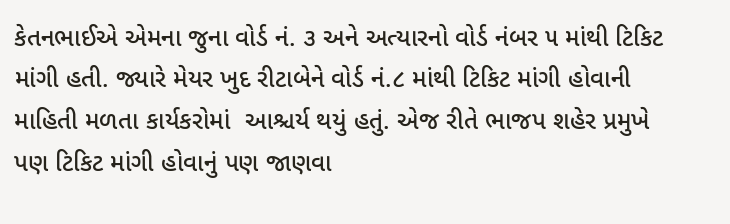કેતનભાઈએ એમના જુના વોર્ડ નં. ૩ અને અત્યારનો વોર્ડ નંબર ૫ માંથી ટિકિટ માંગી હતી. જ્યારે મેયર ખુદ રીટાબેને વોર્ડ નં.૮ માંથી ટિકિટ માંગી હોવાની માહિતી મળતા કાર્યકરોમાં  આશ્ચર્ય થયું હતું. એજ રીતે ભાજપ શહેર પ્રમુખે પણ ટિકિટ માંગી હોવાનું પણ જાણવા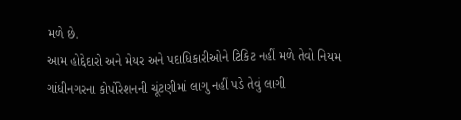મળે છે.
આમ હોદ્દેદારો અને મેયર અને પદાધિકારીઓને ટિકિટ નહીં મળે તેવો નિયમ
ગાંધીનગરના કોર્પોરેશનની ચૂંટણીમાં લાગુ નહીં પડે તેવું લાગી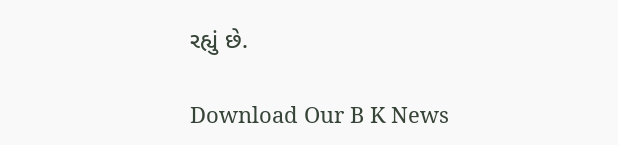રહ્યું છે.

Download Our B K News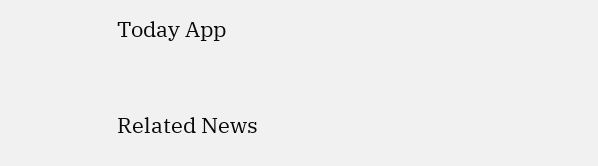Today App



Related News